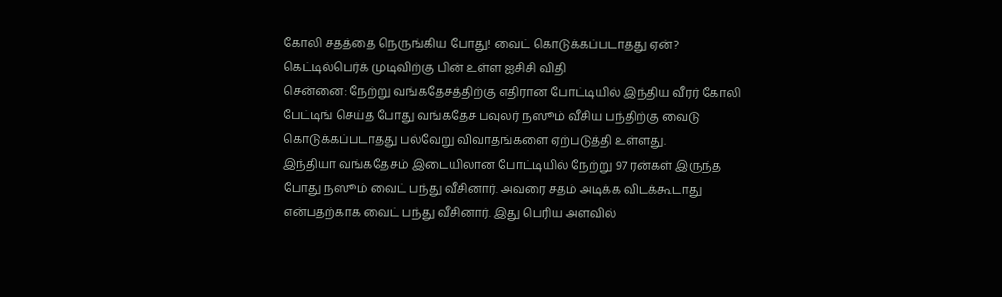கோலி சதத்தை நெருங்கிய போது! வைட் கொடுக்கப்படாதது ஏன்? கெட்டில்பெர்க் முடிவிற்கு பின் உள்ள ஐசிசி விதி
சென்னை: நேற்று வங்கதேசத்திற்கு எதிரான போட்டியில் இந்திய வீரர் கோலி பேட்டிங் செய்த போது வங்கதேச பவுலர் நஸூம் வீசிய பந்திற்கு வைடு கொடுக்கப்படாதது பல்வேறு விவாதங்களை ஏற்படுத்தி உள்ளது.
இந்தியா வங்கதேசம் இடையிலான போட்டியில் நேற்று 97 ரன்கள் இருந்த போது நஸூம் வைட் பந்து வீசினார். அவரை சதம் அடிக்க விடக்கூடாது என்பதற்காக வைட் பந்து வீசினார். இது பெரிய அளவில்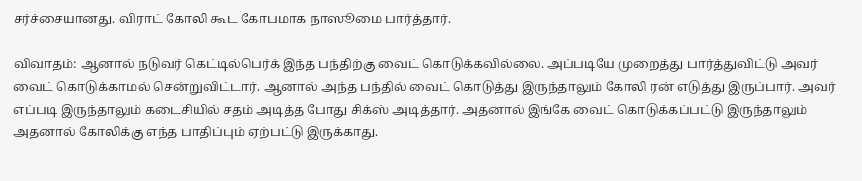சர்ச்சையானது. விராட் கோலி கூட கோபமாக நாஸூமை பார்த்தார்.

விவாதம்: ஆனால் நடுவர் கெட்டில்பெர்க் இந்த பந்திற்கு வைட் கொடுக்கவில்லை. அப்படியே முறைத்து பார்த்துவிட்டு அவர் வைட் கொடுக்காமல் சென்றுவிட்டார். ஆனால் அந்த பந்தில் வைட் கொடுத்து இருந்தாலும் கோலி ரன் எடுத்து இருப்பார். அவர் எப்படி இருந்தாலும் கடைசியில் சதம் அடித்த போது சிக்ஸ் அடித்தார். அதனால் இங்கே வைட் கொடுக்கப்பட்டு இருந்தாலும் அதனால் கோலிக்கு எந்த பாதிப்பும் ஏற்பட்டு இருக்காது.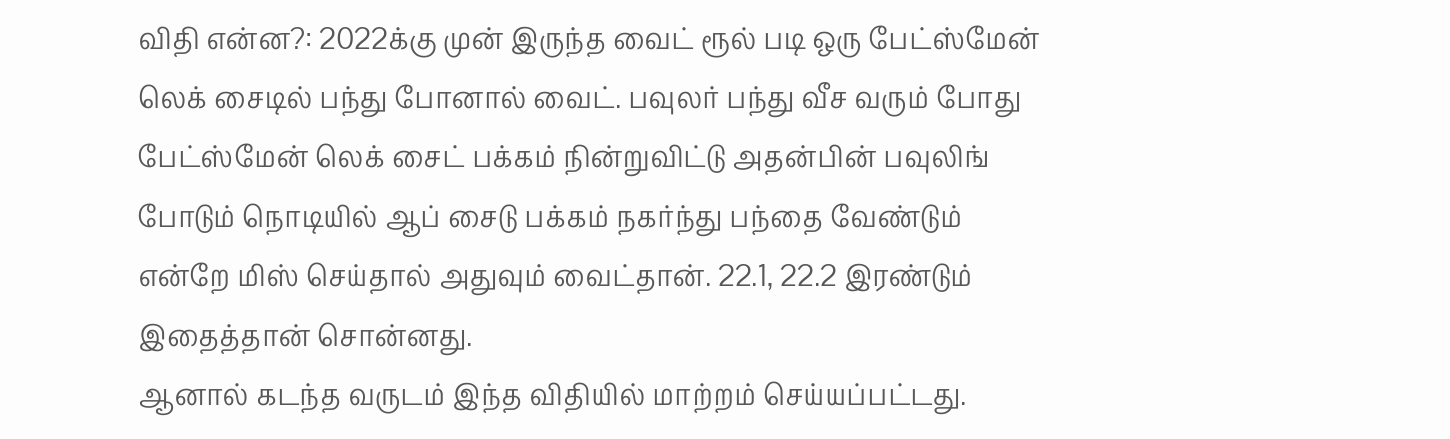விதி என்ன?: 2022க்கு முன் இருந்த வைட் ரூல் படி ஒரு பேட்ஸ்மேன் லெக் சைடில் பந்து போனால் வைட். பவுலர் பந்து வீச வரும் போது பேட்ஸ்மேன் லெக் சைட் பக்கம் நின்றுவிட்டு அதன்பின் பவுலிங் போடும் நொடியில் ஆப் சைடு பக்கம் நகர்ந்து பந்தை வேண்டும் என்றே மிஸ் செய்தால் அதுவும் வைட்தான். 22.1, 22.2 இரண்டும் இதைத்தான் சொன்னது.
ஆனால் கடந்த வருடம் இந்த விதியில் மாற்றம் செய்யப்பட்டது.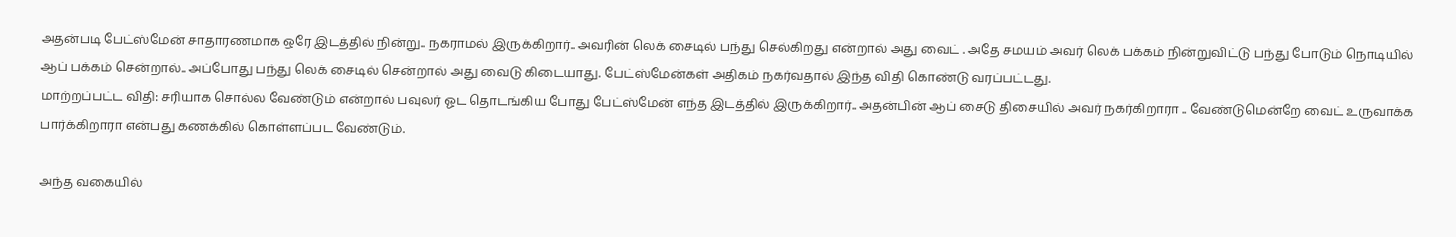அதன்படி பேட்ஸ்மேன் சாதாரணமாக ஒரே இடத்தில் நின்று.. நகராமல் இருக்கிறார்.. அவரின் லெக் சைடில் பந்து செல்கிறது என்றால் அது வைட் . அதே சமயம் அவர் லெக் பக்கம் நின்றுவிட்டு பந்து போடும் நொடியில் ஆப் பக்கம் சென்றால்.. அப்போது பந்து லெக் சைடில் சென்றால் அது வைடு கிடையாது. பேட்ஸ்மேன்கள் அதிகம் நகர்வதால் இந்த விதி கொண்டு வரப்பட்டது.
மாற்றப்பட்ட விதி: சரியாக சொல்ல வேண்டும் என்றால் பவுலர் ஓட தொடங்கிய போது பேட்ஸ்மேன் எந்த இடத்தில் இருக்கிறார்.. அதன்பின் ஆப் சைடு திசையில் அவர் நகர்கிறாரா .. வேண்டுமென்றே வைட் உருவாக்க பார்க்கிறாரா என்பது கணக்கில் கொள்ளப்பட வேண்டும்.

அந்த வகையில்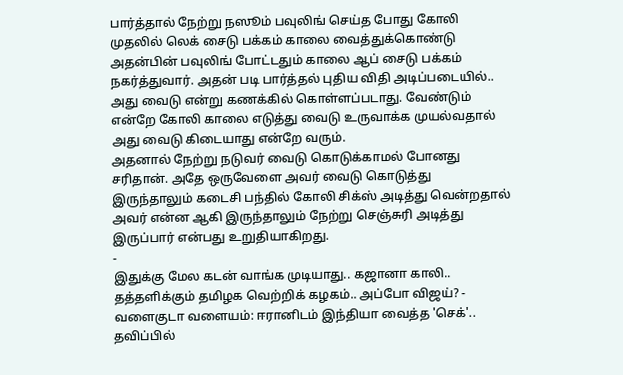பார்த்தால் நேற்று நஸூம் பவுலிங் செய்த போது கோலி முதலில் லெக் சைடு பக்கம் காலை வைத்துக்கொண்டு அதன்பின் பவுலிங் போட்டதும் காலை ஆப் சைடு பக்கம் நகர்த்துவார். அதன் படி பார்த்தல் புதிய விதி அடிப்படையில்.. அது வைடு என்று கணக்கில் கொள்ளப்படாது. வேண்டும் என்றே கோலி காலை எடுத்து வைடு உருவாக்க முயல்வதால் அது வைடு கிடையாது என்றே வரும்.
அதனால் நேற்று நடுவர் வைடு கொடுக்காமல் போனது சரிதான். அதே ஒருவேளை அவர் வைடு கொடுத்து இருந்தாலும் கடைசி பந்தில் கோலி சிக்ஸ் அடித்து வென்றதால் அவர் என்ன ஆகி இருந்தாலும் நேற்று செஞ்சுரி அடித்து இருப்பார் என்பது உறுதியாகிறது.
-
இதுக்கு மேல கடன் வாங்க முடியாது.. கஜானா காலி.. தத்தளிக்கும் தமிழக வெற்றிக் கழகம்.. அப்போ விஜய்? -
வளைகுடா வளையம்: ஈரானிடம் இந்தியா வைத்த 'செக்'.. தவிப்பில்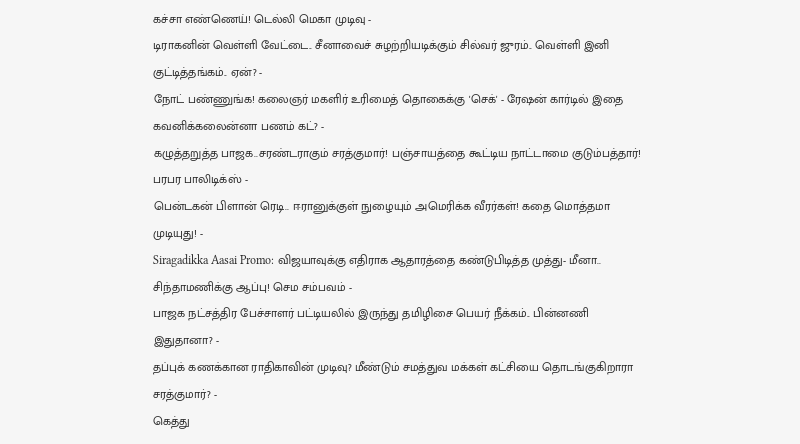கச்சா எண்ணெய்! டெல்லி மெகா முடிவு -
டிராகனின் வெள்ளி வேட்டை.. சீனாவைச் சுழற்றியடிக்கும் சில்வர் ஜுரம்.. வெள்ளி இனி குட்டித்தங்கம்.. ஏன்? -
நோட் பண்ணுங்க! கலைஞர் மகளிர் உரிமைத் தொகைக்கு 'செக்' - ரேஷன் கார்டில் இதை கவனிக்கலைன்னா பணம் கட்? -
கழுத்தறுத்த பாஜக..சரண்டராகும் சரத்குமார்! பஞ்சாயத்தை கூட்டிய நாட்டாமை குடும்பத்தார்! பரபர பாலிடிக்ஸ் -
பென்டகன் பிளான் ரெடி.. ஈரானுக்குள் நுழையும் அமெரிக்க வீரர்கள்! கதை மொத்தமா முடியுது! -
Siragadikka Aasai Promo: விஜயாவுக்கு எதிராக ஆதாரத்தை கண்டுபிடித்த முத்து- மீனா.. சிந்தாமணிக்கு ஆப்பு! செம சம்பவம் -
பாஜக நட்சத்திர பேச்சாளர் பட்டியலில் இருந்து தமிழிசை பெயர் நீக்கம்.. பின்னணி இதுதானா? -
தப்புக் கணக்கான ராதிகாவின் முடிவு? மீண்டும் சமத்துவ மக்கள் கட்சியை தொடங்குகிறாரா சரத்குமார்? -
கெத்து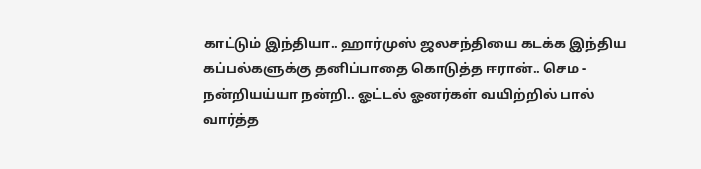காட்டும் இந்தியா.. ஹார்முஸ் ஜலசந்தியை கடக்க இந்திய கப்பல்களுக்கு தனிப்பாதை கொடுத்த ஈரான்.. செம -
நன்றியய்யா நன்றி.. ஓட்டல் ஓனர்கள் வயிற்றில் பால் வார்த்த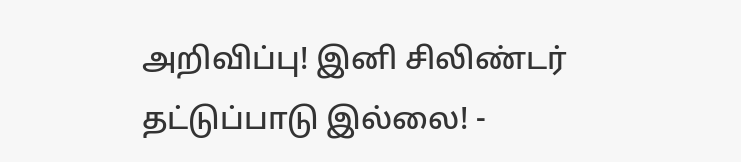அறிவிப்பு! இனி சிலிண்டர் தட்டுப்பாடு இல்லை! -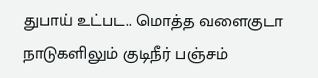துபாய் உட்பட.. மொத்த வளைகுடா நாடுகளிலும் குடிநீர் பஞ்சம்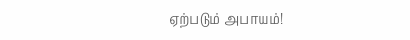ஏற்படும் அபாயம்!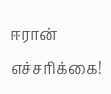ஈரான் எச்சரிக்கை!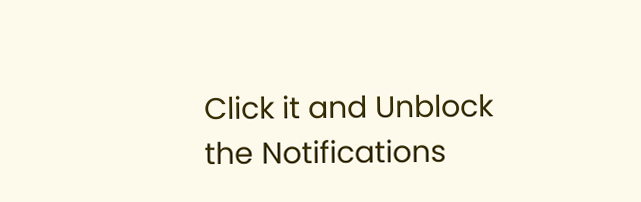Click it and Unblock the Notifications